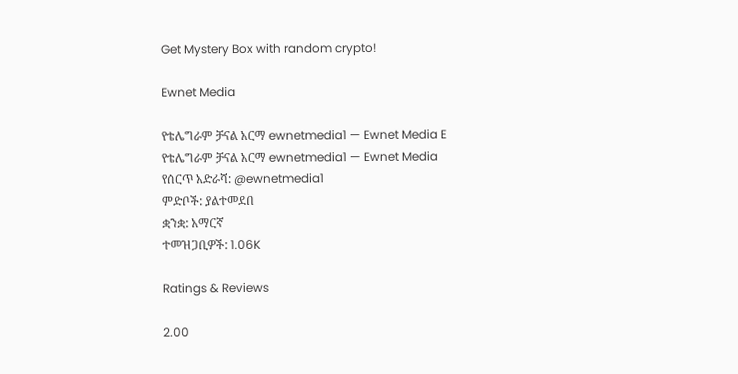Get Mystery Box with random crypto!

Ewnet Media

የቴሌግራም ቻናል አርማ ewnetmedia1 — Ewnet Media E
የቴሌግራም ቻናል አርማ ewnetmedia1 — Ewnet Media
የሰርጥ አድራሻ: @ewnetmedia1
ምድቦች: ያልተመደበ
ቋንቋ: አማርኛ
ተመዝጋቢዎች: 1.06K

Ratings & Reviews

2.00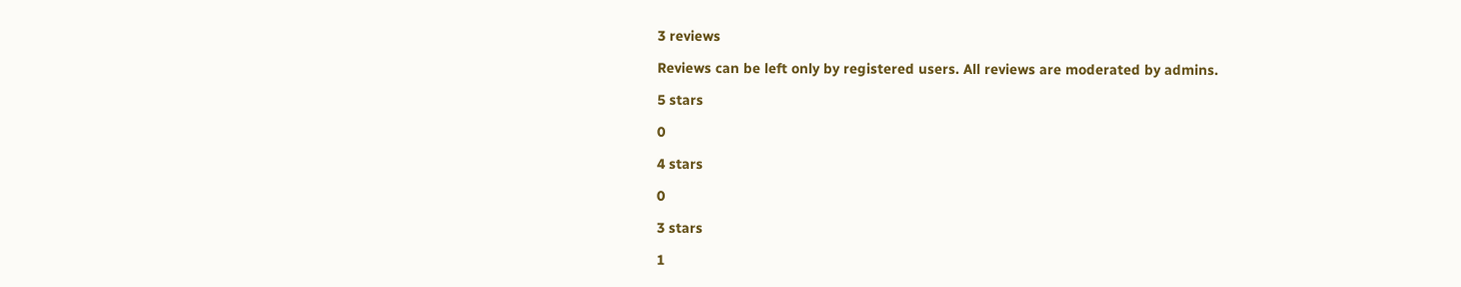3 reviews

Reviews can be left only by registered users. All reviews are moderated by admins.

5 stars

0

4 stars

0

3 stars

1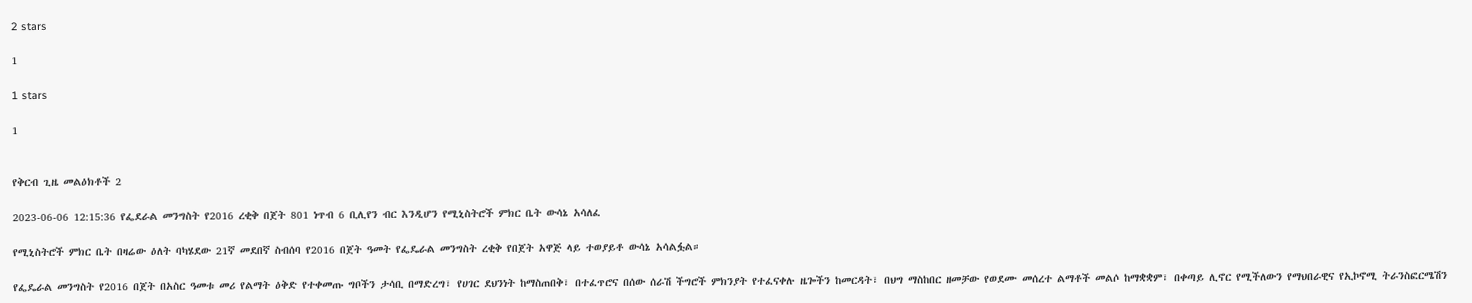2 stars

1

1 stars

1


የቅርብ ጊዜ መልዕክቶች 2

2023-06-06 12:15:36 የፌደራል መንግስት የ2016 ረቂቅ በጀት 801 ነጥብ 6 ቢሊየን ብር እንዲሆን የሚኒስትሮች ምክር ቤት ውሳኔ አሳለፈ

የሚኒስትሮች ምክር ቤት በዛሬው ዕለት ባካሄደው 21ኛ መደበኛ ስብሰባ የ2016 በጀት ዓመት የፌዴራል መንግስት ረቂቅ የበጀት አዋጅ ላይ ተወያይቶ ውሳኔ አሳልፏል።

የፌዴራል መንግስት የ2016 በጀት በአስር ዓመቱ መሪ የልማት ዕቅድ የተቀመጡ ግቦችን ታሳቢ በማድረግ፣ የሀገር ደህንነት ከማስጠበቅ፣ በተፈጥሮና በሰው ሰራሽ ችግሮች ምክንያት የተፈናቀሉ ዜጐችን ከመርዳት፣ በህግ ማስከበር ዘመቻው የወደሙ መሰረተ ልማቶች መልሶ ከማቋቋም፣ በቀጣይ ሊኖር የሚችለውን የማህበራዊና የኢኮኖሚ ትራንስፎርሜሽን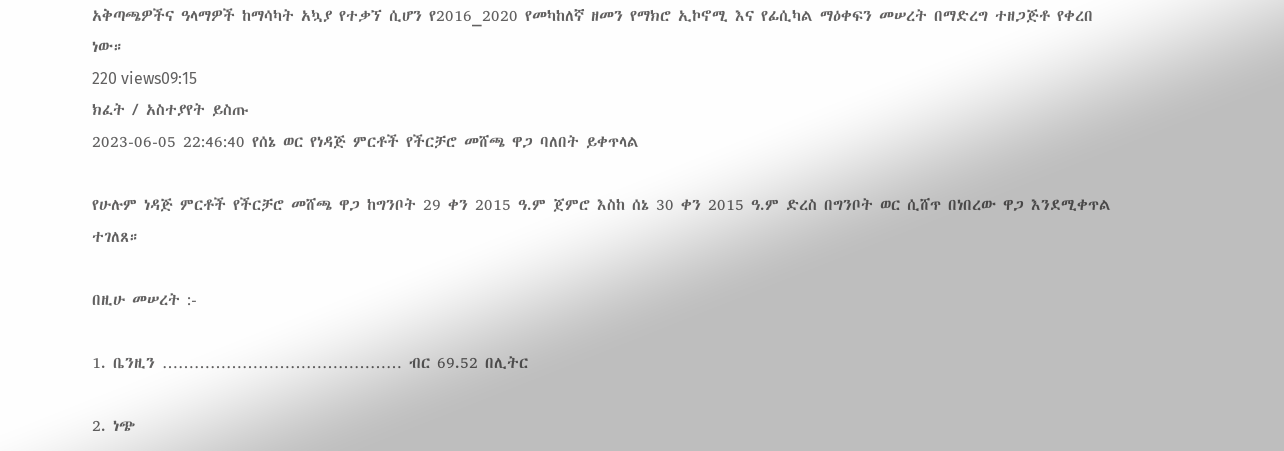አቅጣጫዎችና ዓላማዎች ከማሳካት አኳያ የተቃኘ ሲሆን የ2016_2020 የመካከለኛ ዘመን የማክሮ ኢኮኖሚ እና የፊሲካል ማዕቀፍን መሠረት በማድረግ ተዘጋጅቶ የቀረበ ነው።
220 views09:15
ክፈት / አስተያየት ይስጡ
2023-06-05 22:46:40 የሰኔ ወር የነዳጅ ምርቶች የችርቻሮ መሸጫ ዋጋ ባለበት ይቀጥላል

የሁሉም ነዳጅ ምርቶች የችርቻሮ መሸጫ ዋጋ ከግንቦት 29 ቀን 2015 ዓ.ም ጀምሮ እስከ ሰኔ 30 ቀን 2015 ዓ.ም ድረስ በግንቦት ወር ሲሸጥ በነበረው ዋጋ እንደሚቀጥል ተገለጸ።

በዚሁ መሠረት :-

1. ቤንዚን ……………………………………… ብር 69.52 በሊትር

2. ነጭ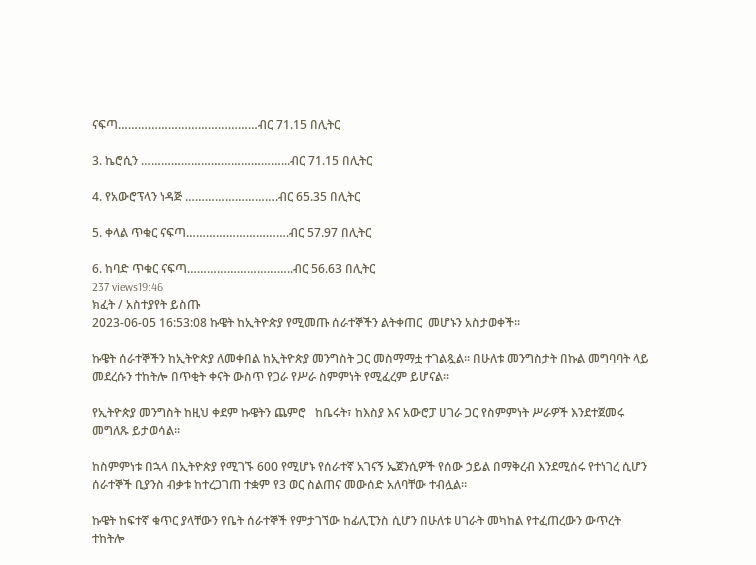ናፍጣ……………………………………ብር 71.15 በሊትር

3. ኬሮሲን ……………………………………...ብር 71.15 በሊትር

4. የአውሮፕላን ነዳጅ ……………………….ብር 65.35 በሊትር

5. ቀላል ጥቁር ናፍጣ………………………….ብር 57.97 በሊትር

6. ከባድ ጥቁር ናፍጣ…………………………..ብር 56.63 በሊትር
237 views19:46
ክፈት / አስተያየት ይስጡ
2023-06-05 16:53:08 ኩዌት ከኢትዮጵያ የሚመጡ ሰራተኞችን ልትቀጠር  መሆኑን አስታወቀች።

ኩዌት ሰራተኞችን ከኢትዮጵያ ለመቀበል ከኢትዮጵያ መንግስት ጋር መስማማቷ ተገልጿል። በሁለቱ መንግስታት በኩል መግባባት ላይ መደረሱን ተከትሎ በጥቂት ቀናት ውስጥ የጋራ የሥራ ስምምነት የሚፈረም ይሆናል።

የኢትዮጵያ መንግስት ከዚህ ቀደም ኩዌትን ጨምሮ   ከቤሩት፣ ከእስያ እና አውሮፓ ሀገራ ጋር የስምምነት ሥራዎች እንደተጀመሩ መግለጹ ይታወሳል።

ከስምምነቱ በኋላ በኢትዮጵያ የሚገኙ 600 የሚሆኑ የሰራተኛ አገናኝ ኤጀንሲዎች የሰው ኃይል በማቅረብ እንደሚሰሩ የተነገረ ሲሆን ሰራተኞች ቢያንስ ብቃቱ ከተረጋገጠ ተቋም የ3 ወር ስልጠና መውሰድ አለባቸው ተብሏል።

ኩዌት ከፍተኛ ቁጥር ያላቸውን የቤት ሰራተኞች የምታገኘው ከፊሊፒንስ ሲሆን በሁለቱ ሀገራት መካከል የተፈጠረውን ውጥረት ተከትሎ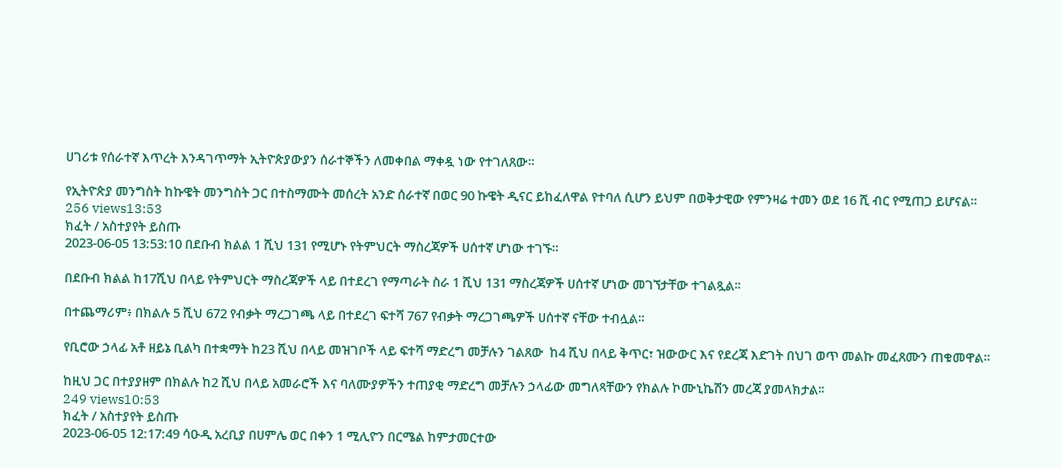ሀገሪቱ የሰራተኛ እጥረት እንዳገጥማት ኢትዮጵያውያን ሰራተኞችን ለመቀበል ማቀዷ ነው የተገለጸው።

የኢትዮጵያ መንግስት ከኩዌት መንግስት ጋር በተስማሙት መሰረት አንድ ሰራተኛ በወር 90 ኩዌት ዲናር ይከፈለዋል የተባለ ሲሆን ይህም በወቅታዊው የምንዛሬ ተመን ወደ 16 ሺ ብር የሚጠጋ ይሆናል።
256 views13:53
ክፈት / አስተያየት ይስጡ
2023-06-05 13:53:10 በደቡብ ክልል 1 ሺህ 131 የሚሆኑ የትምህርት ማስረጃዎች ሀሰተኛ ሆነው ተገኙ።

በደቡብ ክልል ከ17ሺህ በላይ የትምህርት ማስረጃዎች ላይ በተደረገ የማጣራት ስራ 1 ሺህ 131 ማስረጃዎች ሀሰተኛ ሆነው መገኘታቸው ተገልጿል፡፡

በተጨማሪም፥ በክልሉ 5 ሺህ 672 የብቃት ማረጋገጫ ላይ በተደረገ ፍተሻ 767 የብቃት ማረጋገጫዎች ሀሰተኛ ናቸው ተብሏል።

የቢሮው ኃላፊ አቶ ዘይኔ ቢልካ በተቋማት ከ23 ሺህ በላይ መዝገቦች ላይ ፍተሻ ማድረግ መቻሉን ገልጸው  ከ4 ሺህ በላይ ቅጥር፣ ዝውውር እና የደረጃ እድገት በህገ ወጥ መልኩ መፈጸሙን ጠቁመዋል።

ከዚህ ጋር በተያያዘም በክልሉ ከ2 ሺህ በላይ አመራሮች እና ባለሙያዎችን ተጠያቂ ማድረግ መቻሉን ኃላፊው መግለጻቸውን የክልሉ ኮሙኒኬሽን መረጃ ያመላክታል፡፡
249 views10:53
ክፈት / አስተያየት ይስጡ
2023-06-05 12:17:49 ሳዑዲ አረቢያ በሀምሌ ወር በቀን 1 ሚሊዮን በርሜል ከምታመርተው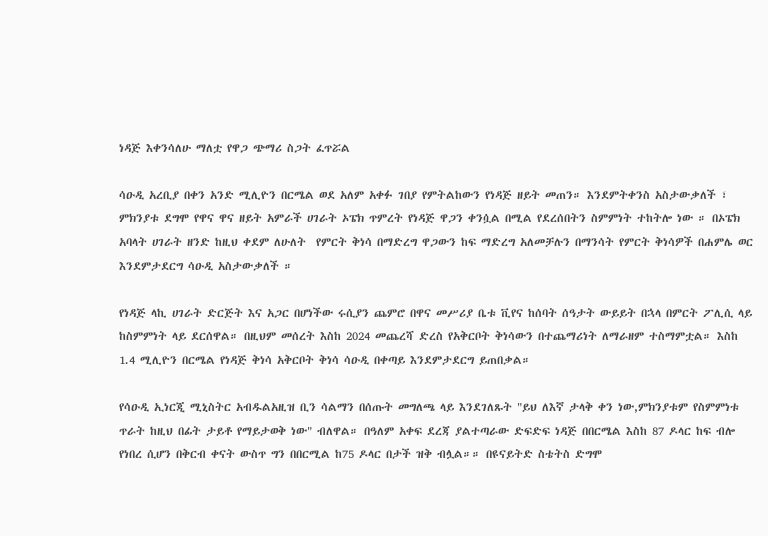ነዳጅ እቀንሳለሁ ማለቷ የዋጋ ጭማሪ ስጋት ፈጥሯል

ሳዑዲ አረቢያ በቀን አንድ ሚሊዮን በርሜል ወደ አለም አቀፉ ገበያ የምትልከውን የነዳጅ ዘይት መጠን። እንደምትቀንስ አስታውቃለች ፣ ምክንያቱ ደግሞ የዋና ዋና ዘይት አምራች ሀገራት ኦፔክ ጥምረት የነዳጅ ዋጋን ቀንሷል በሚል የደረሰበትን ስምምነት ተከትሎ ነው ። በኦፔክ አባላት ሀገራት ዘንድ ከዚህ ቀደም ለሁለት  የምርት ቅነሳ በማድረግ ዋጋውን ከፍ ማድረግ አለመቻሉን በማንሳት የምርት ቅነሳዎች በሐምሌ ወር እንደምታደርግ ሳዑዲ አስታውቃለች ።

የነዳጅ ላኪ ሀገራት ድርጅት እና አጋር በሆነችው ሩሲያን ጨምሮ በዋና መሥሪያ ቤቱ ቪየና ከሰባት ሰዓታት ውይይት በኋላ በምርት ፖሊሲ ላይ ከስምምነት ላይ ደርሰዋል። በዚህም መሰረት እስከ 2024 መጨረሻ ድረስ የአቅርቦት ቅነሳውን በተጨማሪነት ለማራዘም ተስማምቷል። እስከ 1.4 ሚሊዮን በርሜል የነዳጅ ቅነሳ አቅርቦት ቅነሳ ሳዑዲ በቀጣይ እንደምታደርግ ይጠበቃል።

የሳዑዲ ኢነርጂ ሚኒስትር አብዱልአዚዝ ቢን ሳልማን በሰጡት መግለጫ ላይ እንደገለጹት "ይህ ለእኛ ታላቅ ቀን ነው,ምክንያቱም የስምምነቱ ጥራት ከዚህ በፊት ታይቶ የማይታወቅ ነው" ብለዋል። በዓለም አቀፍ ደረጃ ያልተጣራው ድፍድፍ ነዳጅ በበርሜል እስከ 87 ዶላር ከፍ ብሎ የነበረ ሲሆን በቅርብ ቀናት ውስጥ ግን በበርሚል ከ75 ዶላር በታች ዝቅ ብሏል።። በዩናይትድ ስቴትስ ድግሞ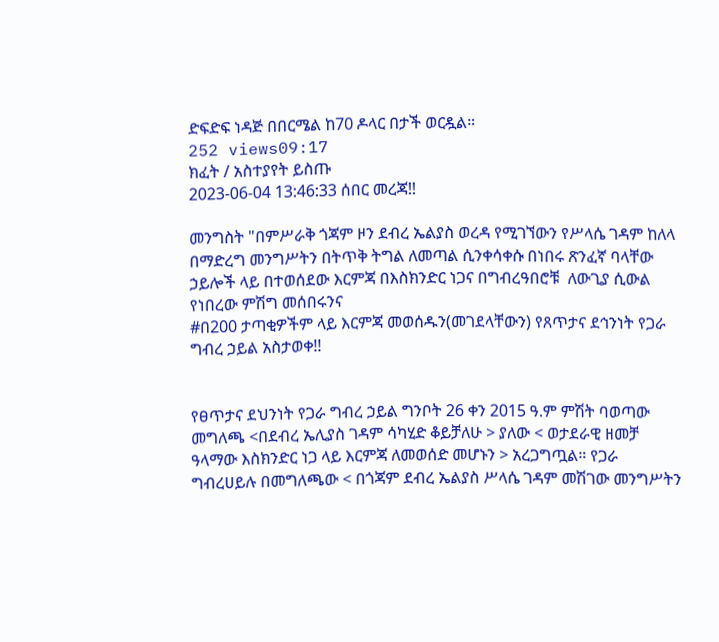ድፍድፍ ነዳጅ በበርሜል ከ70 ዶላር በታች ወርዷል።
252 views09:17
ክፈት / አስተያየት ይስጡ
2023-06-04 13:46:33 ሰበር መረጃ!!

መንግስት "በምሥራቅ ጎጃም ዞን ደብረ ኤልያስ ወረዳ የሚገኘውን የሥላሴ ገዳም ከለላ በማድረግ መንግሥትን በትጥቅ ትግል ለመጣል ሲንቀሳቀሱ በነበሩ ጽንፈኛ ባላቸው ኃይሎች ላይ በተወሰደው እርምጃ በእስክንድር ነጋና በግብረዓበሮቹ  ለውጊያ ሲውል የነበረው ምሽግ መሰበሩንና
#በ200 ታጣቂዎችም ላይ እርምጃ መወሰዱን(መገደላቸውን) የጸጥታና ደኅንነት የጋራ ግብረ ኃይል አስታወቀ!!


የፀጥታና ደህንነት የጋራ ግብረ ኃይል ግንቦት 26 ቀን 2015 ዓ.ም ምሽት ባወጣው መግለጫ <በደብረ ኤሊያስ ገዳም ሳካሂድ ቆይቻለሁ > ያለው < ወታደራዊ ዘመቻ ዓላማው እስክንድር ነጋ ላይ እርምጃ ለመወሰድ መሆኑን > አረጋግጧል። የጋራ ግብረሀይሉ በመግለጫው < በጎጃም ደብረ ኤልያስ ሥላሴ ገዳም መሽገው መንግሥትን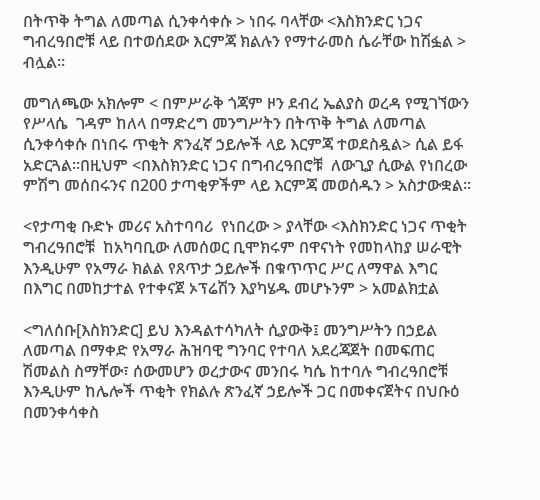በትጥቅ ትግል ለመጣል ሲንቀሳቀሱ > ነበሩ ባላቸው <እስክንድር ነጋና ግብረዓበሮቹ ላይ በተወሰደው እርምጃ ክልሉን የማተራመስ ሴራቸው ከሽፏል > ብሏል።

መግለጫው አክሎም < በምሥራቅ ጎጃም ዞን ደብረ ኤልያስ ወረዳ የሚገኘውን የሥላሴ  ገዳም ከለላ በማድረግ መንግሥትን በትጥቅ ትግል ለመጣል ሲንቀሳቀሱ በነበሩ ጥቂት ጽንፈኛ ኃይሎች ላይ እርምጃ ተወደስዷል> ሲል ይፋ አድርጓል።በዚህም <በእስክንድር ነጋና በግብረዓበሮቹ  ለውጊያ ሲውል የነበረው ምሽግ መሰበሩንና በ200 ታጣቂዎችም ላይ እርምጃ መወሰዱን > አስታውቋል፡፡

<የታጣቂ ቡድኑ መሪና አስተባባሪ  የነበረው > ያላቸው <እስክንድር ነጋና ጥቂት ግብረዓበሮቹ  ከአካባቢው ለመሰወር ቢሞክሩም በዋናነት የመከላከያ ሠራዊት እንዲሁም የአማራ ክልል የጸጥታ ኃይሎች በቁጥጥር ሥር ለማዋል እግር በእግር በመከታተል የተቀናጀ ኦፕሬሽን እያካሄዱ መሆኑንም > አመልክቷል

<ግለሰቡ[እስክንድር] ይህ እንዳልተሳካለት ሲያውቅ፤ መንግሥትን በኃይል ለመጣል በማቀድ የአማራ ሕዝባዊ ግንባር የተባለ አደረጃጀት በመፍጠር ሽመልስ ስማቸው፣ ሰውመሆን ወረታውና መንበሩ ካሴ ከተባሉ ግብረዓበሮቹ እንዲሁም ከሌሎች ጥቂት የክልሉ ጽንፈኛ ኃይሎች ጋር በመቀናጀትና በህቡዕ በመንቀሳቀስ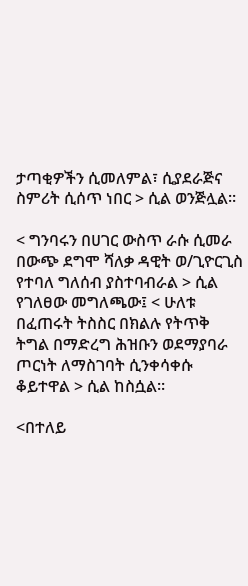ታጣቂዎችን ሲመለምል፣ ሲያደራጅና ስምሪት ሲሰጥ ነበር > ሲል ወንጅሏል።

< ግንባሩን በሀገር ውስጥ ራሱ ሲመራ በውጭ ደግሞ ሻለቃ ዳዊት ወ/ጊዮርጊስ የተባለ ግለሰብ ያስተባብራል > ሲል የገለፀው መግለጫው፤ < ሁለቱ  በፈጠሩት ትስስር በክልሉ የትጥቅ ትግል በማድረግ ሕዝቡን ወደማያባራ ጦርነት ለማስገባት ሲንቀሳቀሱ ቆይተዋል > ሲል ከስሷል።

<በተለይ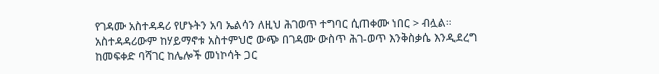የገዳሙ አስተዳዳሪ የሆኑትን አባ ኤልሳን ለዚህ ሕገወጥ ተግባር ሲጠቀሙ ነበር > ብሏል። አስተዳዳሪውም ከሃይማኖቱ አስተምህሮ ውጭ በገዳሙ ውስጥ ሕገ-ወጥ እንቅስቃሴ እንዲደረግ ከመፍቀድ ባሻገር ከሌሎች መነኮሳት ጋር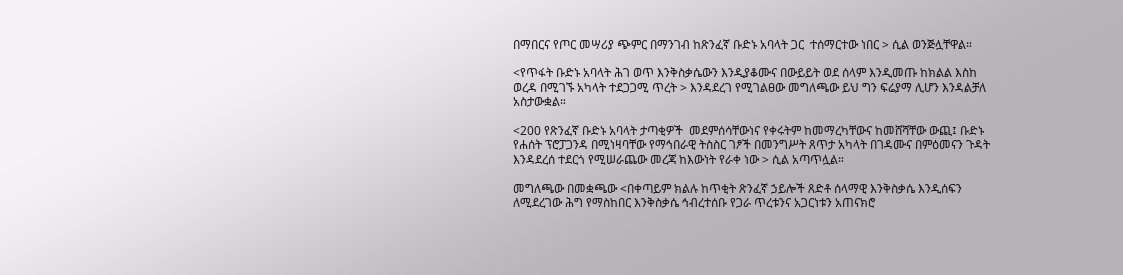በማበርና የጦር መሣሪያ ጭምር በማንገብ ከጽንፈኛ ቡድኑ አባላት ጋር  ተሰማርተው ነበር > ሲል ወንጅሏቸዋል።

<የጥፋት ቡድኑ አባላት ሕገ ወጥ እንቅስቃሴውን እንዲያቆሙና በውይይት ወደ ሰላም እንዲመጡ ከክልል እስከ ወረዳ በሚገኙ አካላት ተደጋጋሚ ጥረት > እንዳደረገ የሚገልፀው መግለጫው ይህ ግን ፍሬያማ ሊሆን እንዳልቻለ አስታውቋል።

<200 የጽንፈኛ ቡድኑ አባላት ታጣቂዎች  መደምሰሳቸውነና የቀሩትም ከመማረካቸውና ከመሸሻቸው ውጪ፤ ቡድኑ የሐሰት ፕሮፓጋንዳ በሚነዛባቸው የማኅበራዊ ትስስር ገፆች በመንግሥት ጸጥታ አካላት በገዳሙና በምዕመናን ጉዳት እንዳደረሰ ተደርጎ የሚሠራጨው መረጃ ከእውነት የራቀ ነው > ሲል አጣጥሏል።

መግለጫው በመቋጫው <በቀጣይም ክልሉ ከጥቂት ጽንፈኛ ኃይሎች ጸድቶ ሰላማዊ እንቅስቃሴ እንዲሰፍን ለሚደረገው ሕግ የማስከበር እንቅስቃሴ ኅብረተሰቡ የጋራ ጥረቱንና አጋርነቱን አጠናክሮ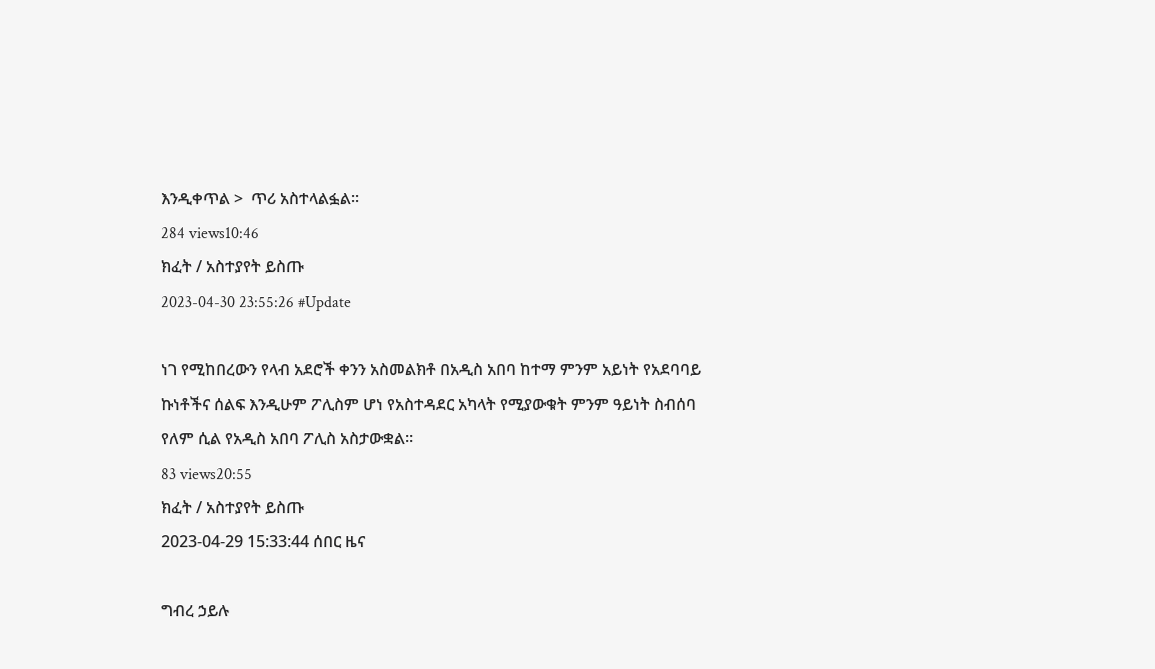እንዲቀጥል >  ጥሪ አስተላልፏል፡፡
284 views10:46
ክፈት / አስተያየት ይስጡ
2023-04-30 23:55:26 #Update

ነገ የሚከበረውን የላብ አደሮች ቀንን አስመልክቶ በአዲስ አበባ ከተማ ምንም አይነት የአደባባይ ኩነቶችና ሰልፍ እንዲሁም ፖሊስም ሆነ የአስተዳደር አካላት የሚያውቁት ምንም ዓይነት ስብሰባ የለም ሲል የአዲስ አበባ ፖሊስ አስታውቋል።
83 views20:55
ክፈት / አስተያየት ይስጡ
2023-04-29 15:33:44 ሰበር ዜና

ግብረ ኃይሉ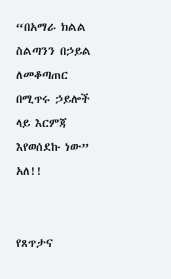“በአማራ ክልል ስልጣንን በኃይል ለመቆጣጠር በሚጥሩ ኃይሎች ላይ እርምጃ እየወሰደኩ ነው” አለ!!


የጸጥታና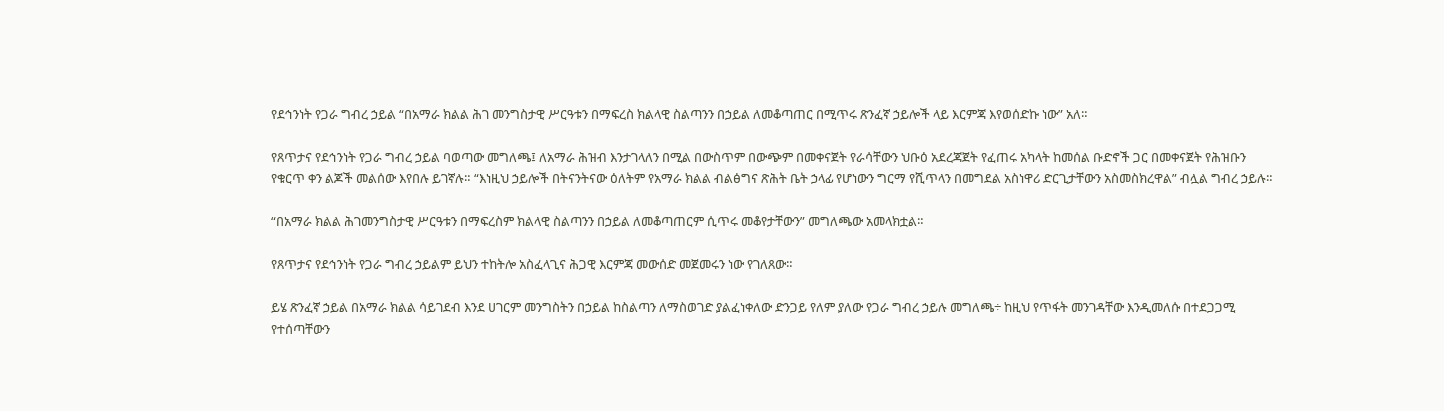የደኅንነት የጋራ ግብረ ኃይል “በአማራ ክልል ሕገ መንግስታዊ ሥርዓቱን በማፍረስ ክልላዊ ስልጣንን በኃይል ለመቆጣጠር በሚጥሩ ጽንፈኛ ኃይሎች ላይ እርምጃ እየወሰድኩ ነው” አለ።

የጸጥታና የደኅንነት የጋራ ግብረ ኃይል ባወጣው መግለጫ፤ ለአማራ ሕዝብ እንታገላለን በሚል በውስጥም በውጭም በመቀናጀት የራሳቸውን ህቡዕ አደረጃጀት የፈጠሩ አካላት ከመሰል ቡድኖች ጋር በመቀናጀት የሕዝቡን የቁርጥ ቀን ልጆች መልሰው እየበሉ ይገኛሉ። “እነዚህ ኃይሎች በትናንትናው ዕለትም የአማራ ክልል ብልፅግና ጽሕት ቤት ኃላፊ የሆነውን ግርማ የሺጥላን በመግደል አስነዋሪ ድርጊታቸውን አስመስክረዋል” ብሏል ግብረ ኃይሉ።

“በአማራ ክልል ሕገመንግስታዊ ሥርዓቱን በማፍረስም ክልላዊ ስልጣንን በኃይል ለመቆጣጠርም ሲጥሩ መቆየታቸውን” መግለጫው አመላክቷል።

የጸጥታና የደኅንነት የጋራ ግብረ ኃይልም ይህን ተከትሎ አስፈላጊና ሕጋዊ እርምጃ መውሰድ መጀመሩን ነው የገለጸው።

ይሄ ጽንፈኛ ኃይል በአማራ ክልል ሳይገደብ እንደ ሀገርም መንግስትን በኃይል ከስልጣን ለማስወገድ ያልፈነቀለው ድንጋይ የለም ያለው የጋራ ግብረ ኃይሉ መግለጫ÷ ከዚህ የጥፋት መንገዳቸው እንዲመለሱ በተደጋጋሚ የተሰጣቸውን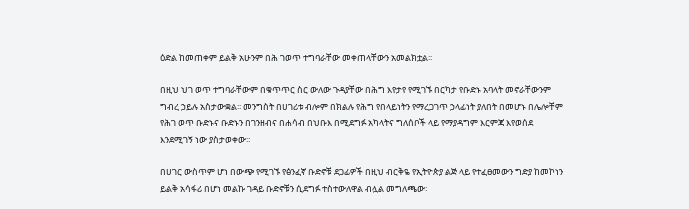ዕድል ከመጠቀም ይልቅ አሁንም በሕ ገወጥ ተግባራቸው መቀጠላቸውን አመልክቷል፡፡

በዚህ ህገ ወጥ ተግባራቸውም በቁጥጥር ስር ውለው ጉዳያቸው በሕግ እየታየ የሚገኙ በርካታ የቡድኑ አባላት መኖራቸውንም ግብረ ኃይሉ አስታውቋል፡፡ መንግስት በሀገሪቱ ብሎም በክልሉ የሕግ የበላይነትን የማረጋገጥ ኃላፊነት ያለበት በመሆኑ በሌሎቸም የሕገ ወጥ ቡድኑና ቡድኑን በገንዘብና በሐሳብ በህቡእ በሚደግፉ አካላትና ግለሰቦች ላይ የማያዳግም እርምጃ እየወሰደ እንደሚገኝ ነው ያስታወቀው፡፡

በሀገር ውስጥም ሆነ በውጭ የሚገኙ የፅንፈኛ ቡድኖቹ ደጋፊዎች በዚህ ብርቅዬ የኢትዮጵያ ልጅ ላይ የተፈፀመውን ግድያ ከመኮነን ይልቅ አሳፋሪ በሆነ መልኩ ገዳይ ቡድኖቹን ሲደግፉ ተስተውለዋል ብሏል መግለጫው፡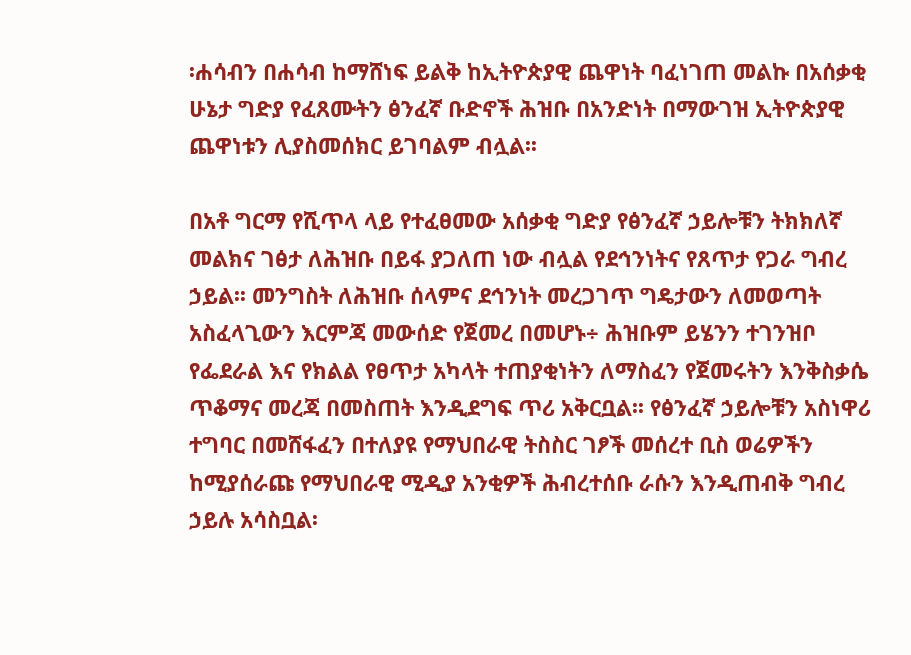፡ሐሳብን በሐሳብ ከማሸነፍ ይልቅ ከኢትዮጵያዊ ጨዋነት ባፈነገጠ መልኩ በአሰቃቂ ሁኔታ ግድያ የፈጸሙትን ፅንፈኛ ቡድኖች ሕዝቡ በአንድነት በማውገዝ ኢትዮጵያዊ ጨዋነቱን ሊያስመሰክር ይገባልም ብሏል፡፡

በአቶ ግርማ የሺጥላ ላይ የተፈፀመው አሰቃቂ ግድያ የፅንፈኛ ኃይሎቹን ትክክለኛ መልክና ገፅታ ለሕዝቡ በይፋ ያጋለጠ ነው ብሏል የደኅንነትና የጸጥታ የጋራ ግብረ ኃይል፡፡ መንግስት ለሕዝቡ ሰላምና ደኅንነት መረጋገጥ ግዴታውን ለመወጣት አስፈላጊውን እርምጃ መውሰድ የጀመረ በመሆኑ÷ ሕዝቡም ይሄንን ተገንዝቦ የፌደራል እና የክልል የፀጥታ አካላት ተጠያቂነትን ለማስፈን የጀመሩትን እንቅስቃሴ ጥቆማና መረጃ በመስጠት እንዲደግፍ ጥሪ አቅርቧል፡፡ የፅንፈኛ ኃይሎቹን አስነዋሪ ተግባር በመሸፋፈን በተለያዩ የማህበራዊ ትስስር ገፆች መሰረተ ቢስ ወሬዎችን ከሚያሰራጩ የማህበራዊ ሚዲያ አንቂዎች ሕብረተሰቡ ራሱን እንዲጠብቅ ግብረ ኃይሉ አሳስቧል፡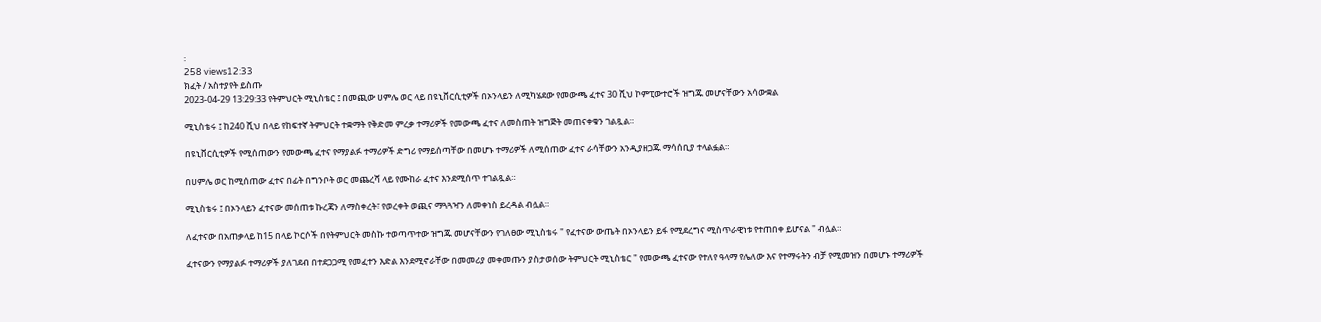፡
258 views12:33
ክፈት / አስተያየት ይስጡ
2023-04-29 13:29:33 የትምህርት ሚኒስቴር ፤ በመጪው ሀምሌ ወር ላይ በዩኒቨርሲቲዎች በኦንላይን ለሚካሄደው የመውጫ ፈተና 30 ሺህ ኮምፒውተሮች ዝግጁ መሆናቸውን አሳውቋል

ሚኒስቴሩ ፤ ከ240 ሺህ በላይ የከፍተኛ ትምህርት ተቋማት የቅድመ ምረቃ ተማሪዎች የመውጫ ፈተና ለመስጠት ዝግጅት መጠናቀቁን ገልጿል።

በዩኒቨርሲቲዎች የሚሰጠውን የመውጫ ፈተና የማያልፉ ተማሪዎች ድግሪ የማይሰጣቸው በመሆኑ ተማሪዎች ለሚሰጠው ፈተና ራሳቸውን አንዲያዘጋጁ ማሳሰቢያ ተላልፏል።

በሀምሌ ወር ከሚሰጠው ፈተና በፊት በግንቦት ወር መጨረሻ ላይ የሙከራ ፈተና እንደሚሰጥ ተገልጿል።

ሚኒስቴሩ ፤ በኦንላይን ፈተናው መሰጠቱ ኩረጃን ለማስቀረት፣ የወረቀት ወጪና ማጓጓዣን ለመቀነስ ይረዳል ብሏል።

ለፈተናው በአጠቃላይ ከ15 በላይ ኮርሶች በየትምህርት መስኩ ተወጣጥተው ዝግጁ መሆናቸውን የገለፀው ሚኒስቴሩ " የፈተናው ውጤት በኦንላይን ይፋ የሚደረግና ሚስጥራዊነቱ የተጠበቀ ይሆናል " ብሏል።

ፈተናውን የማያልፉ ተማሪዎች ያለገደብ በተደጋጋሚ የመፈተን እድል እንደሚኖራቸው በመመሪያ መቀመጡን ያስታወሰው ትምህርት ሚኒስቴር " የመውጫ ፈተናው የተለየ ዓላማ የሌለው እና የተማሩትን ብቻ የሚመዝን በመሆኑ ተማሪዎች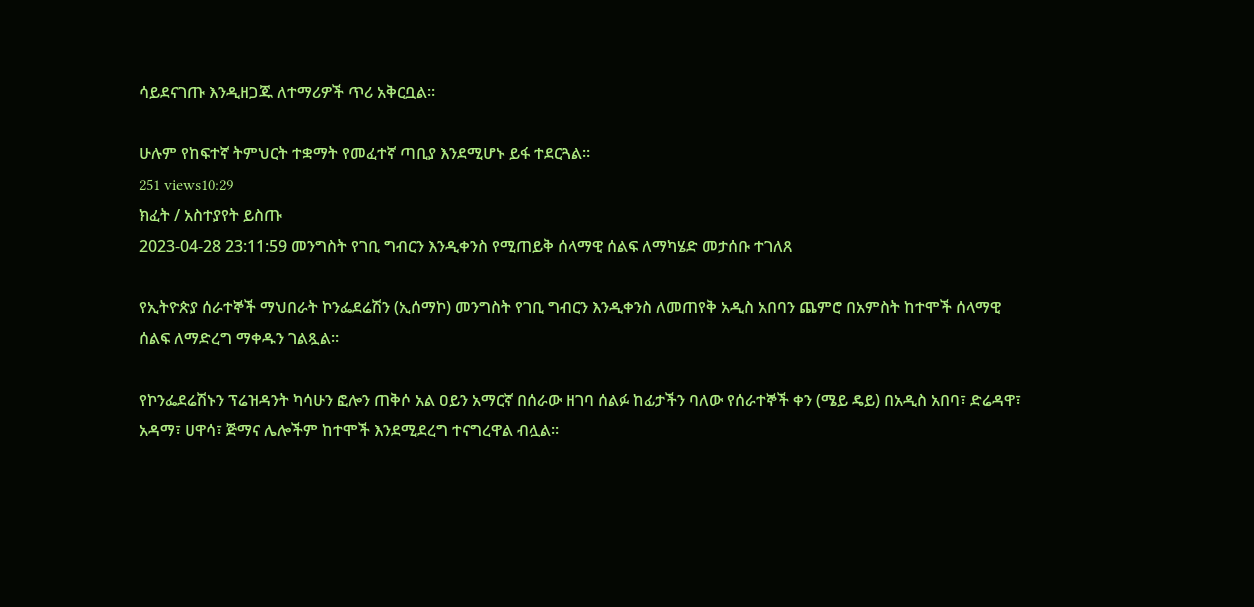ሳይደናገጡ እንዲዘጋጁ ለተማሪዎች ጥሪ አቅርቧል።

ሁሉም የከፍተኛ ትምህርት ተቋማት የመፈተኛ ጣቢያ እንደሚሆኑ ይፋ ተደርጓል።
251 views10:29
ክፈት / አስተያየት ይስጡ
2023-04-28 23:11:59 መንግስት የገቢ ግብርን እንዲቀንስ የሚጠይቅ ሰላማዊ ሰልፍ ለማካሄድ መታሰቡ ተገለጸ

የኢትዮጵያ ሰራተኞች ማህበራት ኮንፌደሬሽን (ኢሰማኮ) መንግስት የገቢ ግብርን እንዲቀንስ ለመጠየቅ አዲስ አበባን ጨምሮ በአምስት ከተሞች ሰላማዊ ሰልፍ ለማድረግ ማቀዱን ገልጿል።

የኮንፌደሬሽኑን ፕሬዝዳንት ካሳሁን ፎሎን ጠቅሶ አል ዐይን አማርኛ በሰራው ዘገባ ሰልፉ ከፊታችን ባለው የሰራተኞች ቀን (ሜይ ዴይ) በአዲስ አበባ፣ ድሬዳዋ፣ አዳማ፣ ሀዋሳ፣ ጅማና ሌሎችም ከተሞች እንደሚደረግ ተናግረዋል ብሏል።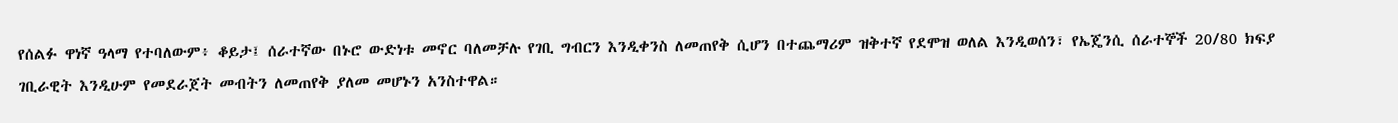የሰልፉ ዋነኛ ዓላማ የተባለውም፥ ቆይታ፤ ሰራተኛው በኑሮ ውድነቱ መኖር ባለመቻሉ የገቢ ግብርን እንዲቀንስ ለመጠየቅ ሲሆን በተጨማሪም ዝቅተኛ የደሞዝ ወለል እንዲወሰን፣ የኤጄንሲ ሰራተኞች 20/80 ክፍያ ገቢራዊት እንዲሁም የመደራጀት መብትን ለመጠየቅ ያለመ መሆኑን አንስተዋል።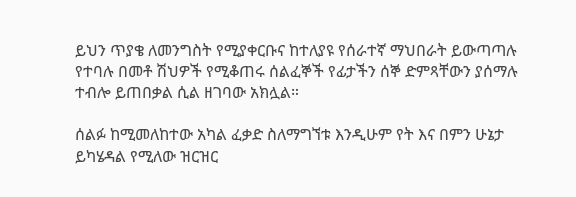ይህን ጥያቄ ለመንግስት የሚያቀርቡና ከተለያዩ የሰራተኛ ማህበራት ይውጣጣሉ የተባሉ በመቶ ሽህዎች የሚቆጠሩ ሰልፈኞች የፊታችን ሰኞ ድምጻቸውን ያሰማሉ ተብሎ ይጠበቃል ሲል ዘገባው አክሏል።

ሰልፉ ከሚመለከተው አካል ፈቃድ ስለማግኘቱ እንዲሁም የት እና በምን ሁኔታ ይካሄዳል የሚለው ዝርዝር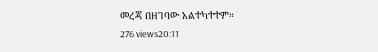መረጃ በዘገባው አልተካተተም።
276 views20:11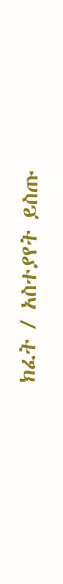ክፈት / አስተያየት ይስጡ